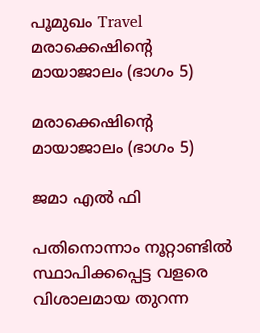പൂമുഖം Travel മരാക്കെഷിന്റെ മായാജാലം (ഭാഗം 5)

മരാക്കെഷിന്റെ മായാജാലം (ഭാഗം 5)

ജമാ എൽ ഫി

പതിനൊന്നാം നൂറ്റാണ്ടിൽ സ്ഥാപിക്കപ്പെട്ട വളരെ വിശാലമായ തുറന്ന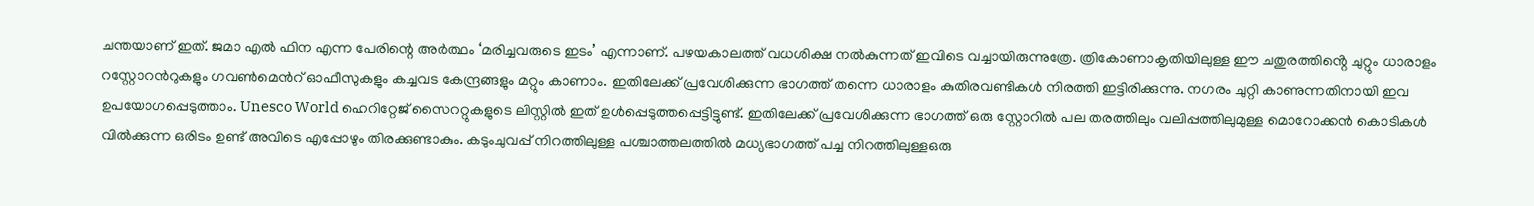ചന്തയാണ് ഇത്. ജമാ എൽ ഫിന എന്ന പേരിന്റെ അർത്ഥം ‘മരിച്ചവരുടെ ഇടം’ എന്നാണ്. പഴയകാലത്ത് വധശിക്ഷ നൽകുന്നത് ഇവിടെ വച്ചായിരുന്നുത്രേ. ത്രികോണാകൃതിയിലുള്ള ഈ ചതുരത്തിൻ്റെ ചുറ്റും ധാരാളം റസ്റ്റോറൻറുകളും ഗവൺമെൻറ് ഓഫീസുകളും കച്ചവട കേന്ദ്രങ്ങളും മറ്റും കാണാം. ഇതിലേക്ക് പ്രവേശിക്കുന്ന ഭാഗത്ത് തന്നെ ധാരാളം കുതിരവണ്ടികൾ നിരത്തി ഇട്ടിരിക്കുന്നു. നഗരം ചുറ്റി കാണുന്നതിനായി ഇവ ഉപയോഗപ്പെടുത്താം. Unesco World ഹെറിറ്റേജ് സൈററ്റുകളുടെ ലിസ്റ്റിൽ ഇത് ഉൾപ്പെടുത്തപ്പെട്ടിട്ടുണ്ട്. ഇതിലേക്ക് പ്രവേശിക്കുന്ന ഭാഗത്ത് ഒരു സ്റ്റോറിൽ പല തരത്തിലും വലിപ്പത്തിലുമുള്ള മൊറോക്കൻ കൊടികൾ വിൽക്കുന്ന ഒരിടം ഉണ്ട് അവിടെ എപ്പോഴും തിരക്കുണ്ടാകും. കടുംചുവപ്പ് നിറത്തിലുള്ള പശ്ചാത്തലത്തിൽ മധ്യഭാഗത്ത് പച്ച നിറത്തിലുള്ളഒരു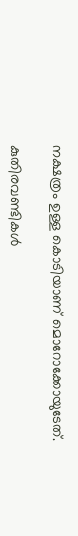നക്ഷത്രം ഉള്ള കൊടിയാണ് മൊറോക്കോയുടേത്.

കുതിരവണ്ടികൾ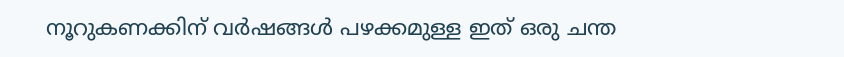നൂറുകണക്കിന് വർഷങ്ങൾ പഴക്കമുള്ള ഇത് ഒരു ചന്ത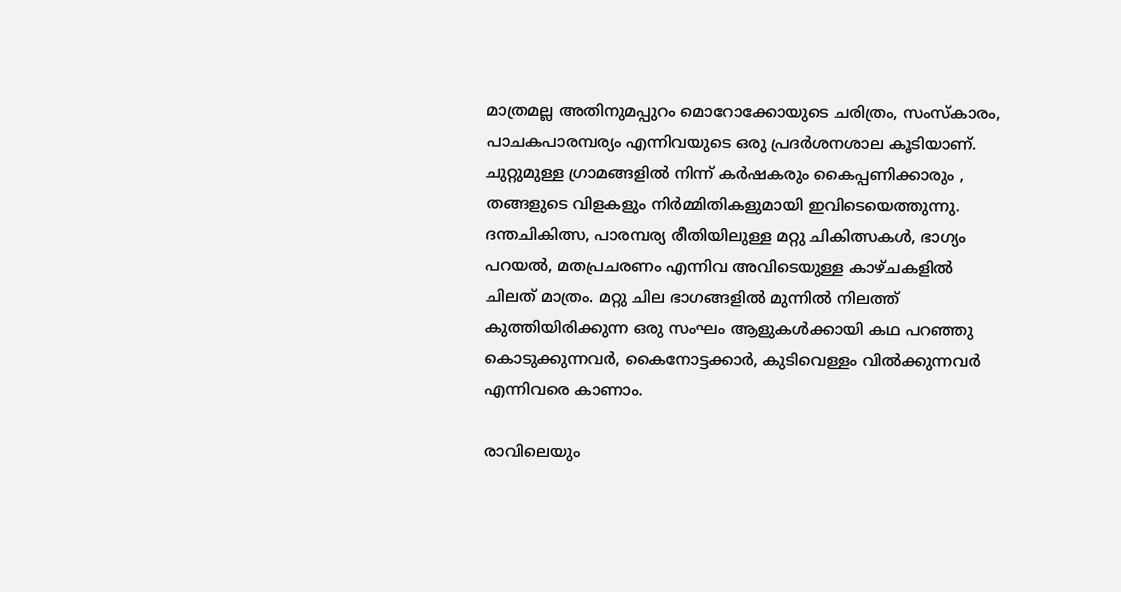മാത്രമല്ല അതിനുമപ്പുറം മൊറോക്കോയുടെ ചരിത്രം, സംസ്കാരം, പാചകപാരമ്പര്യം എന്നിവയുടെ ഒരു പ്രദർശനശാല കൂടിയാണ്. ചുറ്റുമുള്ള ഗ്രാമങ്ങളിൽ നിന്ന് കർഷകരും കൈപ്പണിക്കാരും , തങ്ങളുടെ വിളകളും നിർമ്മിതികളുമായി ഇവിടെയെത്തുന്നു. ദന്തചികിത്സ, പാരമ്പര്യ രീതിയിലുള്ള മറ്റു ചികിത്സകൾ, ഭാഗ്യം പറയൽ, മതപ്രചരണം എന്നിവ അവിടെയുള്ള കാഴ്ചകളിൽ ചിലത് മാത്രം. മറ്റു ചില ഭാഗങ്ങളിൽ മുന്നിൽ നിലത്ത് കുത്തിയിരിക്കുന്ന ഒരു സംഘം ആളുകൾക്കായി കഥ പറഞ്ഞു കൊടുക്കുന്നവർ, കൈനോട്ടക്കാർ, കുടിവെള്ളം വിൽക്കുന്നവർ എന്നിവരെ കാണാം.

രാവിലെയും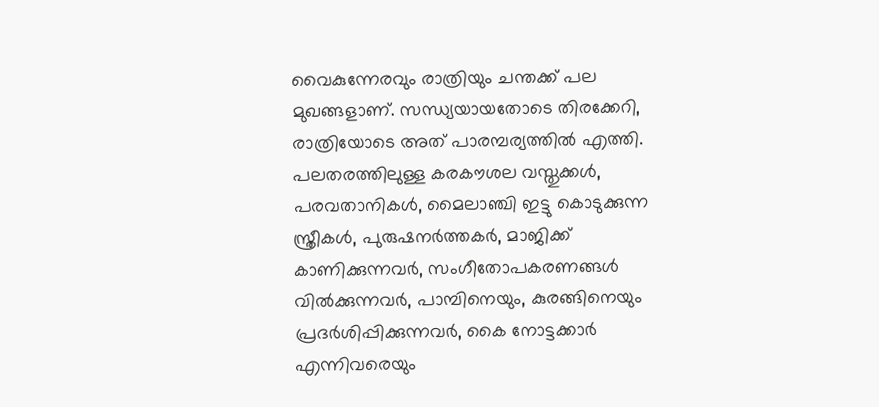വൈകുന്നേരവും രാത്രിയും ചന്തക്ക് പല മുഖങ്ങളാണ്. സന്ധ്യയായതോടെ തിരക്കേറി, രാത്രിയോടെ അത് പാരമ്പര്യത്തിൽ എത്തി. പലതരത്തിലുള്ള കരകൗശല വസ്തുക്കൾ, പരവതാനികൾ, മൈലാഞ്ചി ഇട്ടു കൊടുക്കുന്ന സ്ത്രീകൾ, പുരുഷനർത്തകർ, മാജിക്ക് കാണിക്കുന്നവർ, സംഗീതോപകരണങ്ങൾ വിൽക്കുന്നവർ, പാമ്പിനെയും, കുരങ്ങിനെയും പ്രദർശിപ്പിക്കുന്നവർ, കൈ നോട്ടക്കാർ എന്നിവരെയും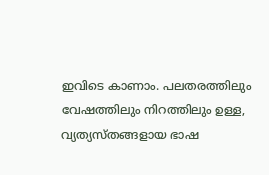ഇവിടെ കാണാം. പലതരത്തിലും വേഷത്തിലും നിറത്തിലും ഉള്ള, വ്യത്യസ്തങ്ങളായ ഭാഷ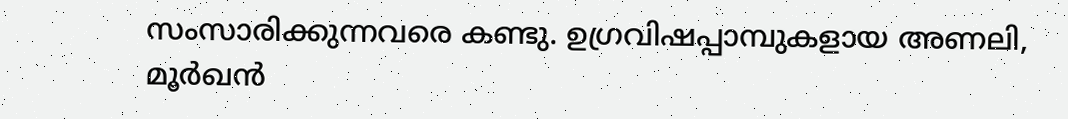സംസാരിക്കുന്നവരെ കണ്ടു. ഉഗ്രവിഷപ്പാമ്പുകളായ അണലി, മൂർഖൻ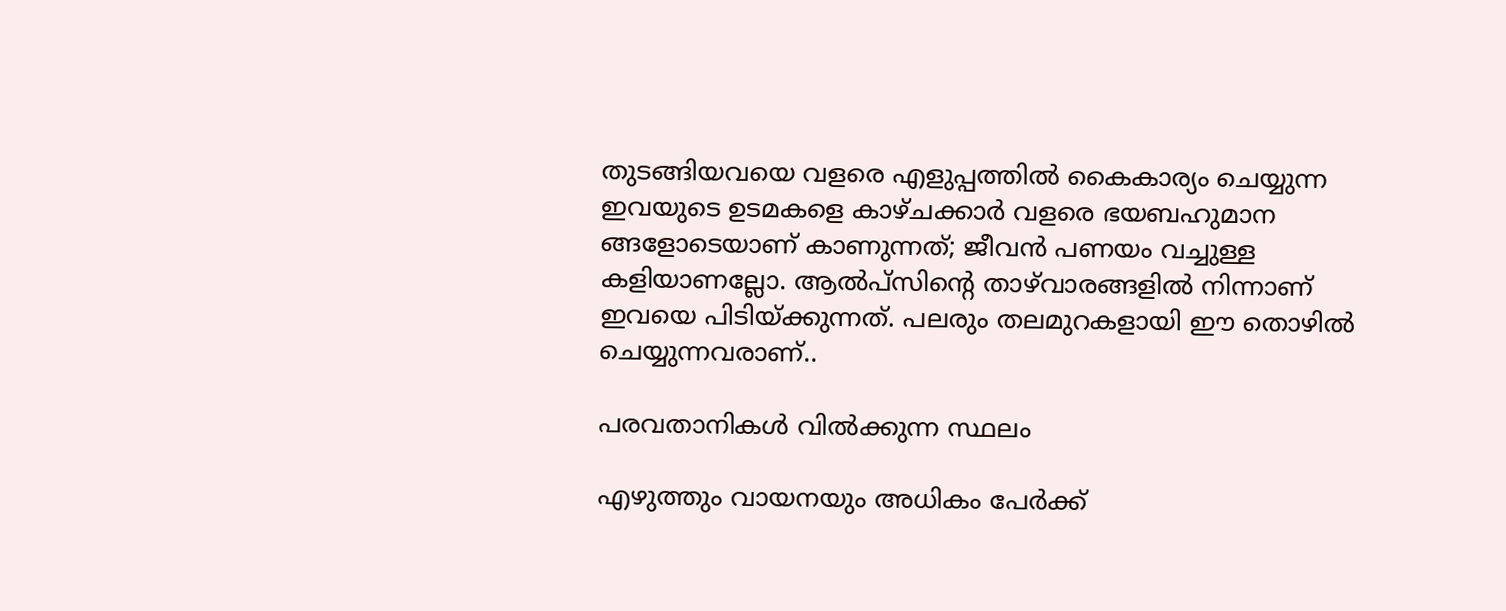തുടങ്ങിയവയെ വളരെ എളുപ്പത്തിൽ കൈകാര്യം ചെയ്യുന്ന ഇവയുടെ ഉടമകളെ കാഴ്ചക്കാർ വളരെ ഭയബഹുമാന ങ്ങളോടെയാണ് കാണുന്നത്; ജീവൻ പണയം വച്ചുള്ള കളിയാണല്ലോ. ആൽപ്സിൻ്റെ താഴ്‌വാരങ്ങളിൽ നിന്നാണ് ഇവയെ പിടിയ്ക്കുന്നത്. പലരും തലമുറകളായി ഈ തൊഴിൽ ചെയ്യുന്നവരാണ്..

പരവതാനികൾ വിൽക്കുന്ന സ്ഥലം

എഴുത്തും വായനയും അധികം പേർക്ക്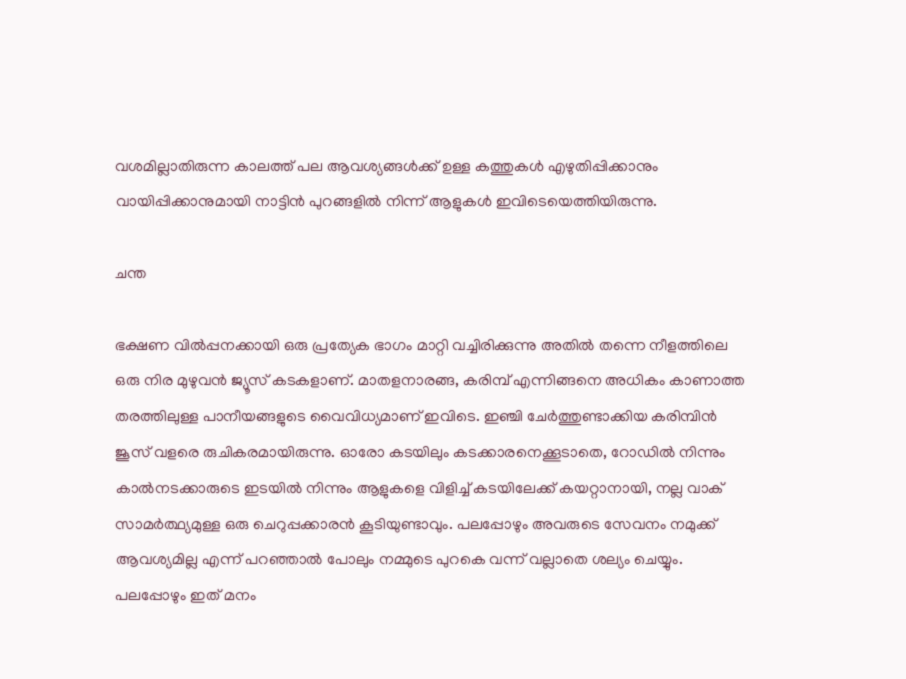വശമില്ലാതിരുന്ന കാലത്ത് പല ആവശ്യങ്ങൾക്ക് ഉള്ള കത്തുകൾ എഴുതിപ്പിക്കാനും വായിപ്പിക്കാനുമായി നാട്ടിൻ പുറങ്ങളിൽ നിന്ന് ആളുകൾ ഇവിടെയെത്തിയിരുന്നു.

ചന്ത

ഭക്ഷണ വിൽപ്പനക്കായി ഒരു പ്രത്യേക ഭാഗം മാറ്റി വച്ചിരിക്കുന്നു അതിൽ തന്നെ നീളത്തിലെ ഒരു നിര മുഴുവൻ ജ്യൂസ് കടകളാണ്. മാതളനാരങ്ങ, കരിമ്പ് എന്നിങ്ങനെ അധികം കാണാത്ത തരത്തിലുള്ള പാനീയങ്ങളുടെ വൈവിധ്യമാണ് ഇവിടെ. ഇഞ്ചി ചേർത്തുണ്ടാക്കിയ കരിമ്പിൻ ജൂസ് വളരെ രുചികരമായിരുന്നു. ഓരോ കടയിലും കടക്കാരനെക്കൂടാതെ, റോഡിൽ നിന്നും കാൽനടക്കാരുടെ ഇടയിൽ നിന്നും ആളുകളെ വിളിച്ച് കടയിലേക്ക് കയറ്റാനായി, നല്ല വാക് സാമർത്ഥ്യമുള്ള ഒരു ചെറുപ്പക്കാരൻ കൂടിയുണ്ടാവും. പലപ്പോഴും അവരുടെ സേവനം നമുക്ക് ആവശ്യമില്ല എന്ന് പറഞ്ഞാൽ പോലും നമ്മുടെ പുറകെ വന്ന് വല്ലാതെ ശല്യം ചെയ്യും. പലപ്പോഴും ഇത് മനം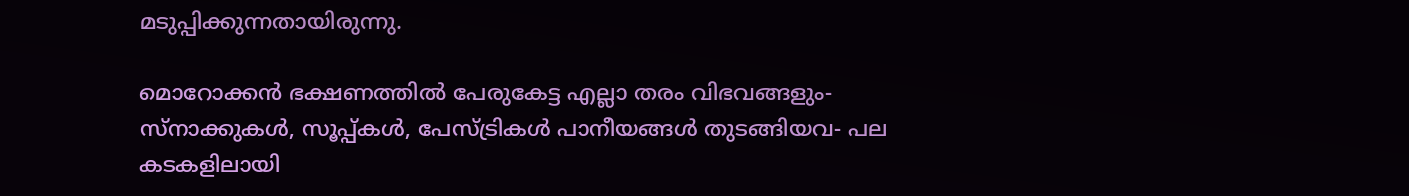മടുപ്പിക്കുന്നതായിരുന്നു.

മൊറോക്കൻ ഭക്ഷണത്തിൽ പേരുകേട്ട എല്ലാ തരം വിഭവങ്ങളും- സ്നാക്കുകൾ, സൂപ്പ്കൾ, പേസ്ട്രികൾ പാനീയങ്ങൾ തുടങ്ങിയവ- പല കടകളിലായി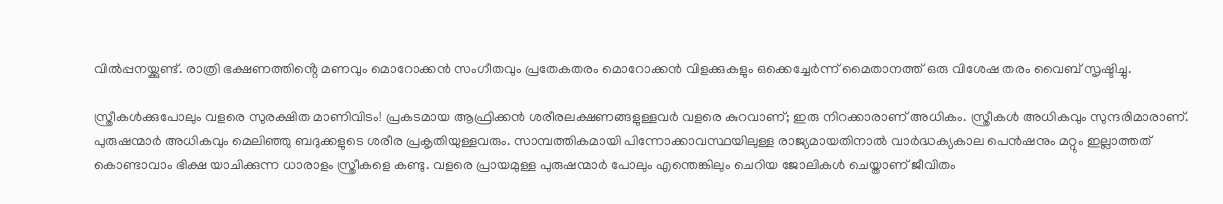വിൽപ്പനയ്ക്കുണ്ട്. രാത്രി ഭക്ഷണത്തിൻ്റെ മണവും മൊറോക്കൻ സംഗീതവും പ്രതേകതരം മൊറോക്കൻ വിളക്കുകളും ഒക്കെച്ചേർന്ന് മൈതാനത്ത് ഒരു വിശേഷ തരം വൈബ് സൃഷ്ടിച്ചു.

സ്ത്രീകൾക്കുപോലും വളരെ സുരക്ഷിത മാണിവിടം! പ്രകടമായ ആഫ്രിക്കൻ ശരീരലക്ഷണങ്ങളുള്ളവർ വളരെ കുറവാണ്; ഇരു നിറക്കാരാണ് അധികം. സ്ത്രീകൾ അധികവും സുന്ദരിമാരാണ്. പുരുഷന്മാർ അധികവും മെലിഞ്ഞു ബദുക്കളുടെ ശരീര പ്രകൃതിയുള്ളവരും. സാമ്പത്തികമായി പിന്നോക്കാവസ്ഥയിലുള്ള രാജ്യമായതിനാൽ വാർദ്ധക്യകാല പെൻഷനും മറ്റും ഇല്ലാത്തത് കൊണ്ടാവാം ഭിക്ഷ യാചിക്കുന്ന ധാരാളം സ്ത്രീകളെ കണ്ടു. വളരെ പ്രായമുള്ള പുരുഷന്മാർ പോലും എന്തെങ്കിലും ചെറിയ ജോലികൾ ചെയ്താണ് ജീവിതം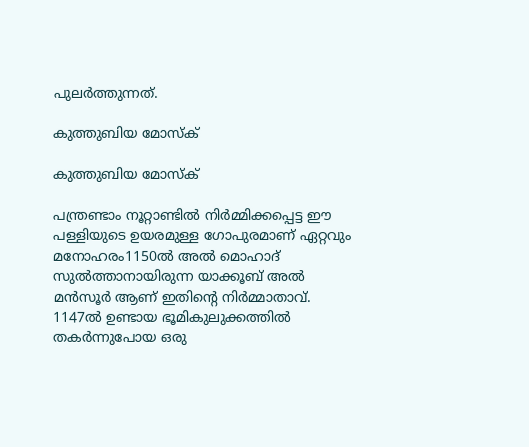പുലർത്തുന്നത്.

കുത്തുബിയ മോസ്ക്

കുത്തുബിയ മോസ്ക്

പന്ത്രണ്ടാം നൂറ്റാണ്ടിൽ നിർമ്മിക്കപ്പെട്ട ഈ പള്ളിയുടെ ഉയരമുള്ള ഗോപുരമാണ് ഏറ്റവും മനോഹരം1150ൽ അൽ മൊഹാദ് സുൽത്താനായിരുന്ന യാക്കൂബ് അൽ മൻസൂർ ആണ് ഇതിന്റെ നിർമ്മാതാവ്. 1147ൽ ഉണ്ടായ ഭൂമികുലുക്കത്തിൽ തകർന്നുപോയ ഒരു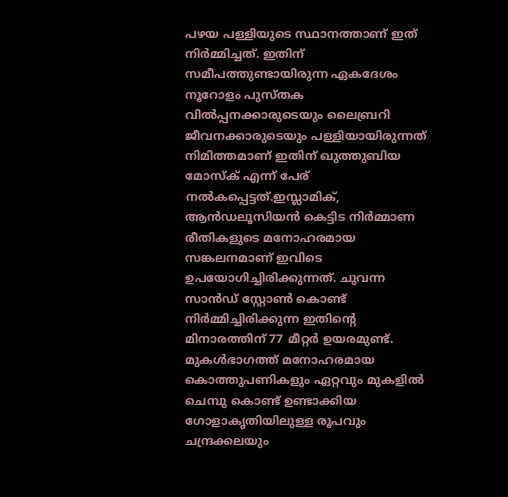പഴയ പള്ളിയുടെ സ്ഥാനത്താണ് ഇത് നിർമ്മിച്ചത്. ഇതിന് സമീപത്തുണ്ടായിരുന്ന ഏകദേശം നൂറോളം പുസ്തക വിൽപ്പനക്കാരുടെയും ലൈബ്രറി ജീവനക്കാരുടെയും പള്ളിയായിരുന്നത് നിമിത്തമാണ് ഇതിന് ഖുത്തുബിയ മോസ്ക് എന്ന് പേര് നൽകപ്പെട്ടത്.ഇസ്ലാമിക്, ആൻഡലൂസിയൻ കെട്ടിട നിർമ്മാണ രീതികളുടെ മനോഹരമായ സങ്കലനമാണ് ഇവിടെ ഉപയോഗിച്ചിരിക്കുന്നത്. ചുവന്ന സാൻഡ് സ്റ്റോൺ കൊണ്ട് നിർമ്മിച്ചിരിക്കുന്ന ഇതിൻ്റെ മിനാരത്തിന് 77 മീറ്റർ ഉയരമുണ്ട്. മുകൾഭാഗത്ത് മനോഹരമായ കൊത്തുപണികളും ഏറ്റവും മുകളിൽ ചെമ്പു കൊണ്ട് ഉണ്ടാക്കിയ ഗോളാകൃതിയിലുള്ള രൂപവും ചന്ദ്രക്കലയും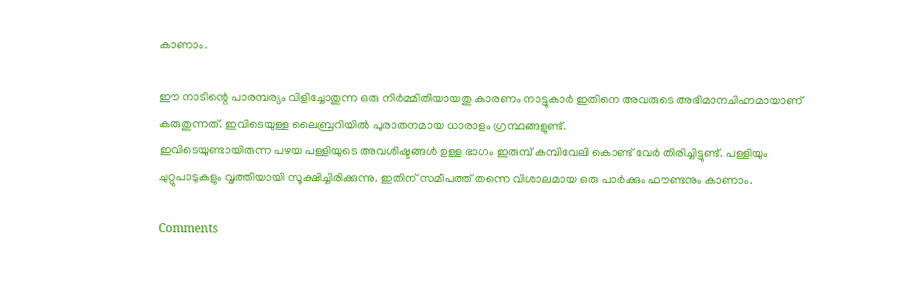കാണാം.

ഈ നാടിന്റെ പാരമ്പര്യം വിളിച്ചോതുന്ന ഒരു നിർമ്മിതിയായതു കാരണം നാട്ടുകാർ ഇതിനെ അവരുടെ അഭിമാനചിഹ്നമായാണ് കരുതുന്നത്. ഇവിടെയുള്ള ലൈബ്രറിയിൽ പുരാതനമായ ധാരാളം ഗ്രന്ഥങ്ങളുണ്ട്.
ഇവിടെയുണ്ടായിരുന്ന പഴയ പള്ളിയുടെ അവശിഷ്ടങ്ങൾ ഉള്ള ഭാഗം ഇരുമ്പ് കമ്പിവേലി കൊണ്ട് വേർ തിരിച്ചിട്ടുണ്ട്. പള്ളിയും ചുറ്റുപാടുകളും വൃത്തിയായി സൂക്ഷിച്ചിരിക്കുന്നു. ഇതിന് സമീപത്ത് തന്നെ വിശാലമായ ഒരു പാർക്കും ഫൗണ്ടനും കാണാം.

Comments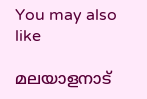You may also like

മലയാളനാട്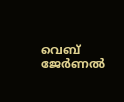വെബ് ജേർണൽ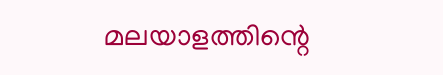മലയാളത്തിന്റെ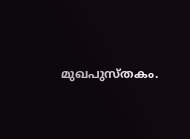മുഖപുസ്തകം.